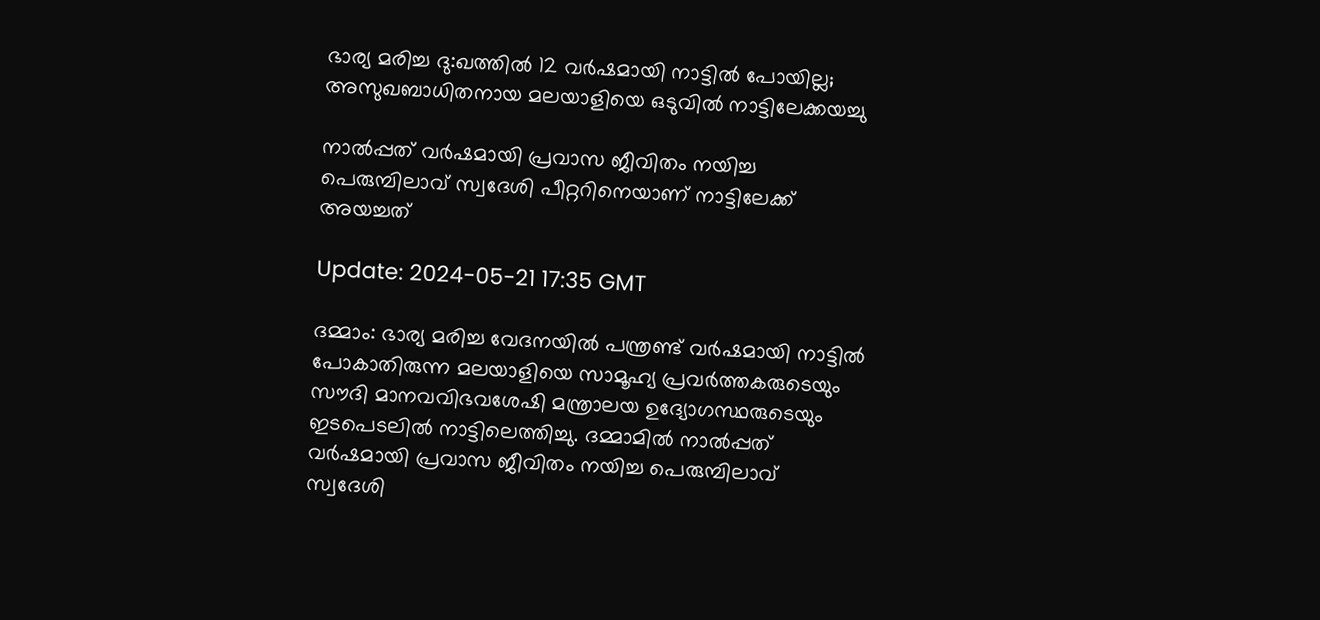ഭാര്യ മരിച്ച ദു:ഖത്തിൽ 12 വർഷമായി നാട്ടിൽ പോയില്ല; അസുഖബാധിതനായ മലയാളിയെ ഒടുവിൽ നാട്ടിലേക്കയച്ചു

നാൽപ്പത് വർഷമായി പ്രവാസ ജീവിതം നയിച്ച പെരുമ്പിലാവ് സ്വദേശി പീറ്ററിനെയാണ് നാട്ടിലേക്ക് അയച്ചത്

Update: 2024-05-21 17:35 GMT

ദമ്മാം: ഭാര്യ മരിച്ച വേദനയിൽ പന്ത്രണ്ട് വർഷമായി നാട്ടിൽ പോകാതിരുന്ന മലയാളിയെ സാമൂഹ്യ പ്രവർത്തകരുടെയും സൗദി മാനവവിഭവശേഷി മന്ത്രാലയ ഉദ്യോഗസ്ഥരുടെയും ഇടപെടലിൽ നാട്ടിലെത്തിച്ചു. ദമ്മാമിൽ നാൽപ്പത് വർഷമായി പ്രവാസ ജീവിതം നയിച്ച പെരുമ്പിലാവ് സ്വദേശി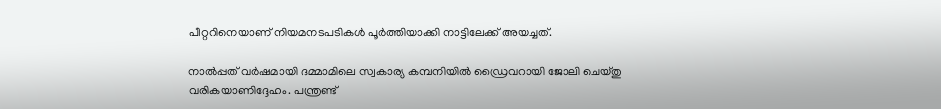പീറ്ററിനെയാണ് നിയമനടപടികൾ പൂർത്തിയാക്കി നാട്ടിലേക്ക് അയച്ചത്.

നാൽപ്പത് വർഷമായി ദമ്മാമിലെ സ്വകാര്യ കമ്പനിയിൽ ഡ്രൈവറായി ജോലി ചെയ്തു വരികയാണിദ്ദേഹം. പന്ത്രണ്ട്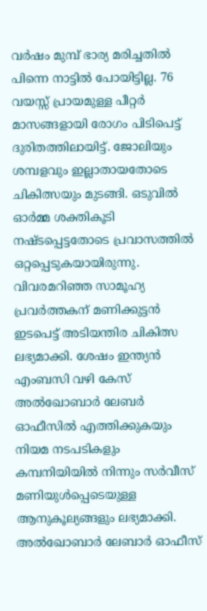വർഷം മുമ്പ് ഭാര്യ മരിച്ചതിൽ പിന്നെ നാട്ടിൽ പോയിട്ടില്ല. 76 വയസ്സ് പ്രായമുള്ള പീറ്റർ മാസങ്ങളായി രോഗം പിടിപെട്ട് ദുരിതത്തിലായിട്ട്. ജോലിയും ശമ്പളവും ഇല്ലാതായതോടെ ചികിത്സയും മുടങ്ങി. ഒടുവിൽ ഓർമ്മ ശക്തികൂടി നഷ്ടപ്പെട്ടതോടെ പ്രവാസത്തിൽ ഒറ്റപ്പെടുകയായിരുന്നു. വിവരമറിഞ്ഞ സാമൂഹ്യ പ്രവർത്തകന് മണിക്കുട്ടൻ ഇടപെട്ട് അടിയന്തിര ചികിത്സ ലഭ്യമാക്കി. ശേഷം ഇന്ത്യൻ എംബസി വഴി കേസ് അൽഖോബാർ ലേബർ ഓഫീസിൽ എത്തിക്കുകയും നിയമ നടപടികളും കമ്പനിയിയിൽ നിന്നും സർവീസ് മണിയുൾപ്പെടെയുള്ള ആനുകൂല്യങ്ങളും ലഭ്യമാക്കി. അൽഖോബാർ ലേബാർ ഓഫീസ്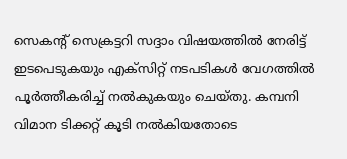സെകന്റ് സെക്രട്ടറി സദ്ദാം വിഷയത്തിൽ നേരിട്ട് ഇടപെടുകയും എക്സിറ്റ് നടപടികൾ വേഗത്തിൽ പൂർത്തീകരിച്ച് നൽകുകയും ചെയ്തു. കമ്പനി വിമാന ടിക്കറ്റ് കൂടി നൽകിയതോടെ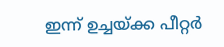ഇന്ന് ഉച്ചയ്ക്ക പീറ്റർ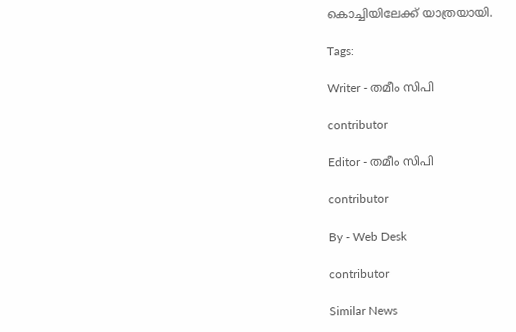കൊച്ചിയിലേക്ക് യാത്രയായി.

Tags:

Writer - തമീം സിപി

contributor

Editor - തമീം സിപി

contributor

By - Web Desk

contributor

Similar News